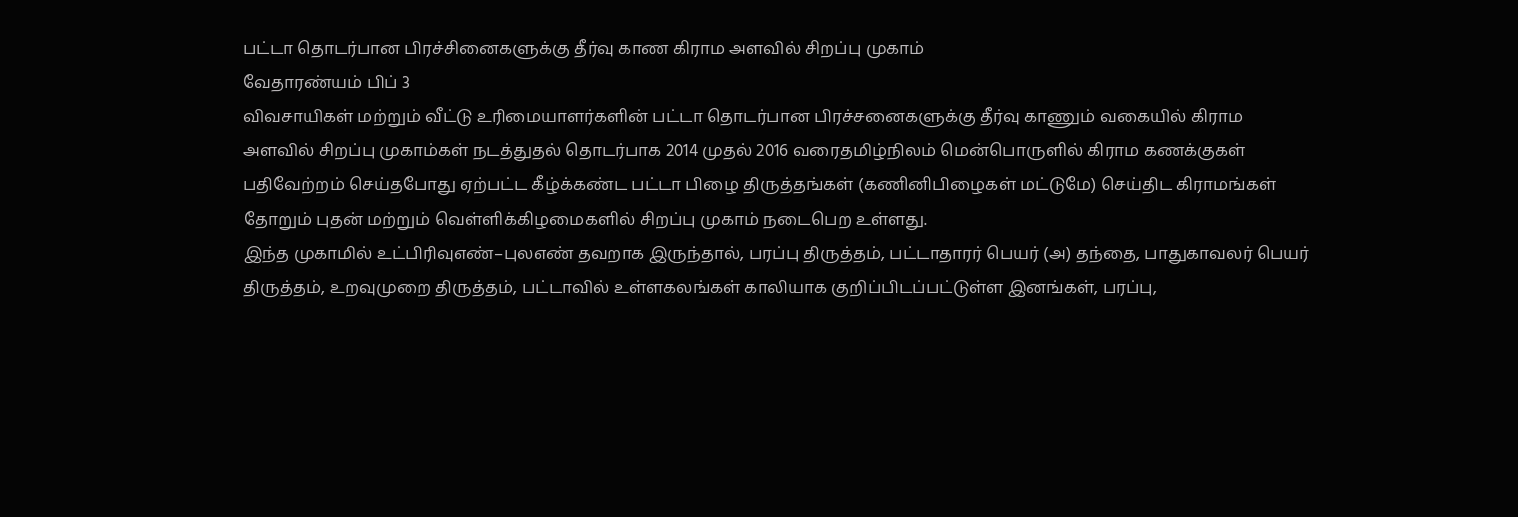பட்டா தொடர்பான பிரச்சினைகளுக்கு தீர்வு காண கிராம அளவில் சிறப்பு முகாம்
வேதாரண்யம் பிப் 3
விவசாயிகள் மற்றும் வீட்டு உரிமையாளர்களின் பட்டா தொடர்பான பிரச்சனைகளுக்கு தீர்வு காணும் வகையில் கிராம அளவில் சிறப்பு முகாம்கள் நடத்துதல் தொடர்பாக 2014 முதல் 2016 வரைதமிழ்நிலம் மென்பொருளில் கிராம கணக்குகள் பதிவேற்றம் செய்தபோது ஏற்பட்ட கீழ்க்கண்ட பட்டா பிழை திருத்தங்கள் (கணினிபிழைகள் மட்டுமே) செய்திட கிராமங்கள் தோறும் புதன் மற்றும் வெள்ளிக்கிழமைகளில் சிறப்பு முகாம் நடைபெற உள்ளது.
இந்த முகாமில் உட்பிரிவுஎண்–புலஎண் தவறாக இருந்தால், பரப்பு திருத்தம், பட்டாதாரர் பெயர் (அ) தந்தை, பாதுகாவலர் பெயர் திருத்தம், உறவுமுறை திருத்தம், பட்டாவில் உள்ளகலங்கள் காலியாக குறிப்பிடப்பட்டுள்ள இனங்கள், பரப்பு,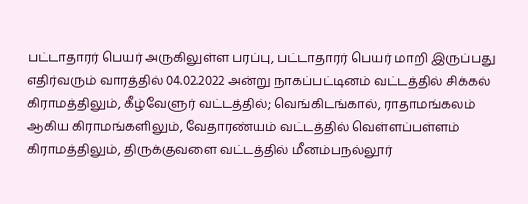பட்டாதாரர் பெயர் அருகிலுள்ள பரப்பு, பட்டாதாரர் பெயர் மாறி இருப்பது எதிர்வரும் வாரத்தில் 04.02.2022 அன்று நாகப்பட்டினம் வட்டத்தில் சிக்கல் கிராமத்திலும், கீழ்வேளுர் வட்டத்தில்; வெங்கிடங்கால், ராதாமங்கலம் ஆகிய கிராமங்களிலும், வேதாரண்யம் வட்டத்தில் வெள்ளப்பள்ளம் கிராமத்திலும், திருக்குவளை வட்டத்தில் மீனம்பநல்லூர்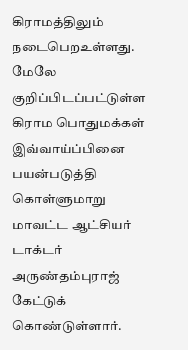கிராமத்திலும் நடைபெறஉள்ளது.
மேலே குறிப்பிடப்பட்டுள்ள கிராம பொதுமக்கள் இவ்வாய்ப்பினை பயன்படுத்தி கொள்ளுமாறு மாவட்ட ஆட்சியர் டாக்டர் அருண்தம்புராஜ் கேட்டுக் கொண்டுள்ளார்.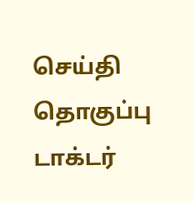செய்தி தொகுப்பு
டாக்டர்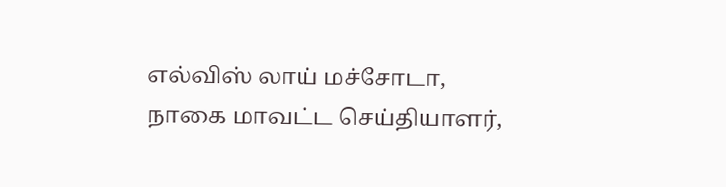எல்விஸ் லாய் மச்சோடா,
நாகை மாவட்ட செய்தியாளர்,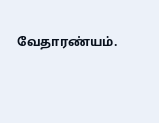வேதாரண்யம்.